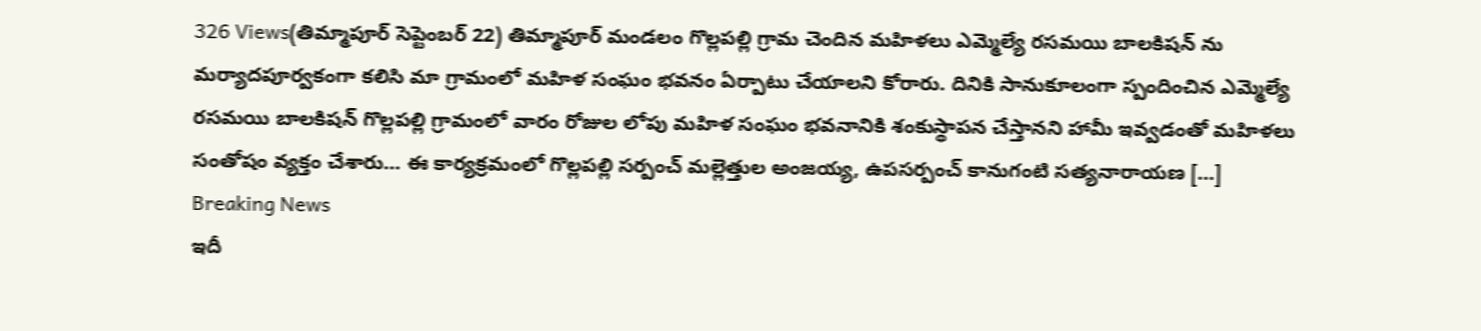326 Views(తిమ్మాపూర్ సెప్టెంబర్ 22) తిమ్మాపూర్ మండలం గొల్లపల్లి గ్రామ చెందిన మహిళలు ఎమ్మెల్యే రసమయి బాలకిషన్ ను మర్యాదపూర్వకంగా కలిసి మా గ్రామంలో మహిళ సంఘం భవనం ఏర్పాటు చేయాలని కోరారు. దినికి సానుకూలంగా స్పందించిన ఎమ్మెల్యే రసమయి బాలకిషన్ గొల్లపల్లి గ్రామంలో వారం రోజుల లోపు మహిళ సంఘం భవనానికి శంకుస్థాపన చేస్తానని హామీ ఇవ్వడంతో మహిళలు సంతోషం వ్యక్తం చేశారు… ఈ కార్యక్రమంలో గొల్లపల్లి సర్పంచ్ మల్లెత్తుల అంజయ్య, ఉపసర్పంచ్ కానుగంటి సత్యనారాయణ […]
Breaking News
ఇదీ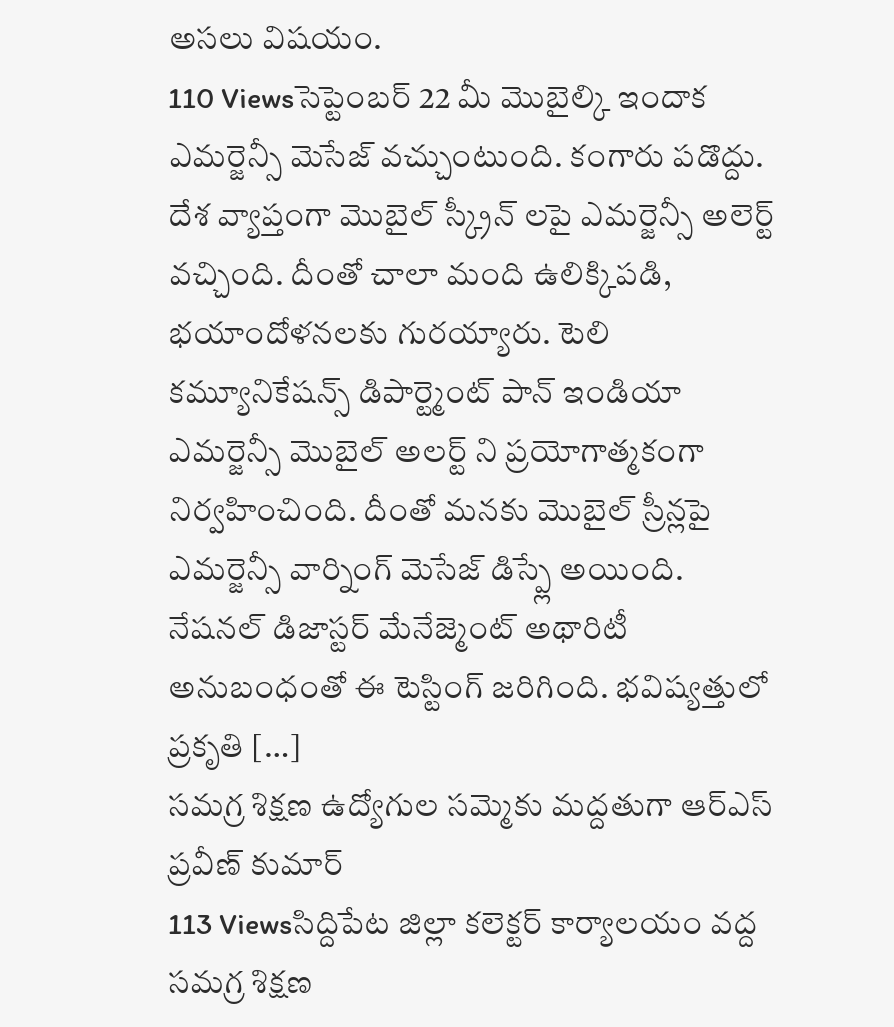అసలు విషయం.
110 Viewsసెప్టెంబర్ 22 మీ మొబైల్కి ఇందాక ఎమర్జెన్సీ మెసేజ్ వచ్చుంటుంది. కంగారు పడొద్దు. దేశ వ్యాప్తంగా మొబైల్ స్క్రీన్ లపై ఎమర్జెన్సీ అలెర్ట్ వచ్చింది. దీంతో చాలా మంది ఉలిక్కిపడి, భయాందోళనలకు గురయ్యారు. టెలి కమ్యూనికేషన్స్ డిపార్ట్మెంట్ పాన్ ఇండియా ఎమర్జెన్సీ మొబైల్ అలర్ట్ ని ప్రయోగాత్మకంగా నిర్వహించింది. దీంతో మనకు మొబైల్ స్రీన్లపై ఎమర్జెన్సీ వార్నింగ్ మెసేజ్ డిస్ప్లే అయింది. నేషనల్ డిజాస్టర్ మేనేజ్మెంట్ అథారిటీ అనుబంధంతో ఈ టెస్టింగ్ జరిగింది. భవిష్యత్తులో ప్రకృతి […]
సమగ్ర శిక్షణ ఉద్యోగుల సమ్మెకు మద్దతుగా ఆర్ఎస్ ప్రవీణ్ కుమార్
113 Viewsసిద్దిపేట జిల్లా కలెక్టర్ కార్యాలయం వద్ద సమగ్ర శిక్షణ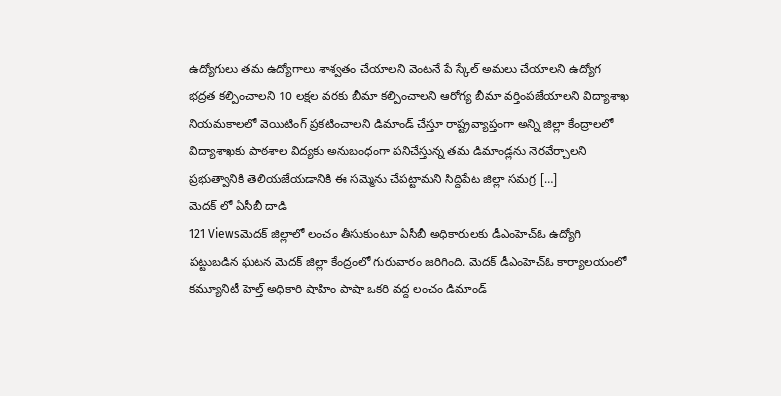ఉద్యోగులు తమ ఉద్యోగాలు శాశ్వతం చేయాలని వెంటనే పే స్కేల్ అమలు చేయాలని ఉద్యోగ భద్రత కల్పించాలని 10 లక్షల వరకు బీమా కల్పించాలని ఆరోగ్య బీమా వర్తింపజేయాలని విద్యాశాఖ నియమకాలలో వెయిటింగ్ ప్రకటించాలని డిమాండ్ చేస్తూ రాష్ట్రవ్యాప్తంగా అన్ని జిల్లా కేంద్రాలలో విద్యాశాఖకు పాఠశాల విద్యకు అనుబంధంగా పనిచేస్తున్న తమ డిమాండ్లను నెరవేర్చాలని ప్రభుత్వానికి తెలియజేయడానికి ఈ సమ్మెను చేపట్టామని సిద్దిపేట జిల్లా సమగ్ర […]
మెదక్ లో ఏసీబీ దాడి
121 Viewsమెదక్ జిల్లాలో లంచం తీసుకుంటూ ఏసీబీ అధికారులకు డీఎంహెచ్ఓ ఉద్యోగి పట్టుబడిన ఘటన మెదక్ జిల్లా కేంద్రంలో గురువారం జరిగింది. మెదక్ డీఎంహెచ్ఓ కార్యాలయంలో కమ్యూనిటీ హెల్త్ అధికారి షాహిం పాషా ఒకరి వద్ద లంచం డిమాండ్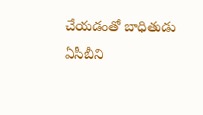చేయడంతో బాధితుడు ఏసీబీని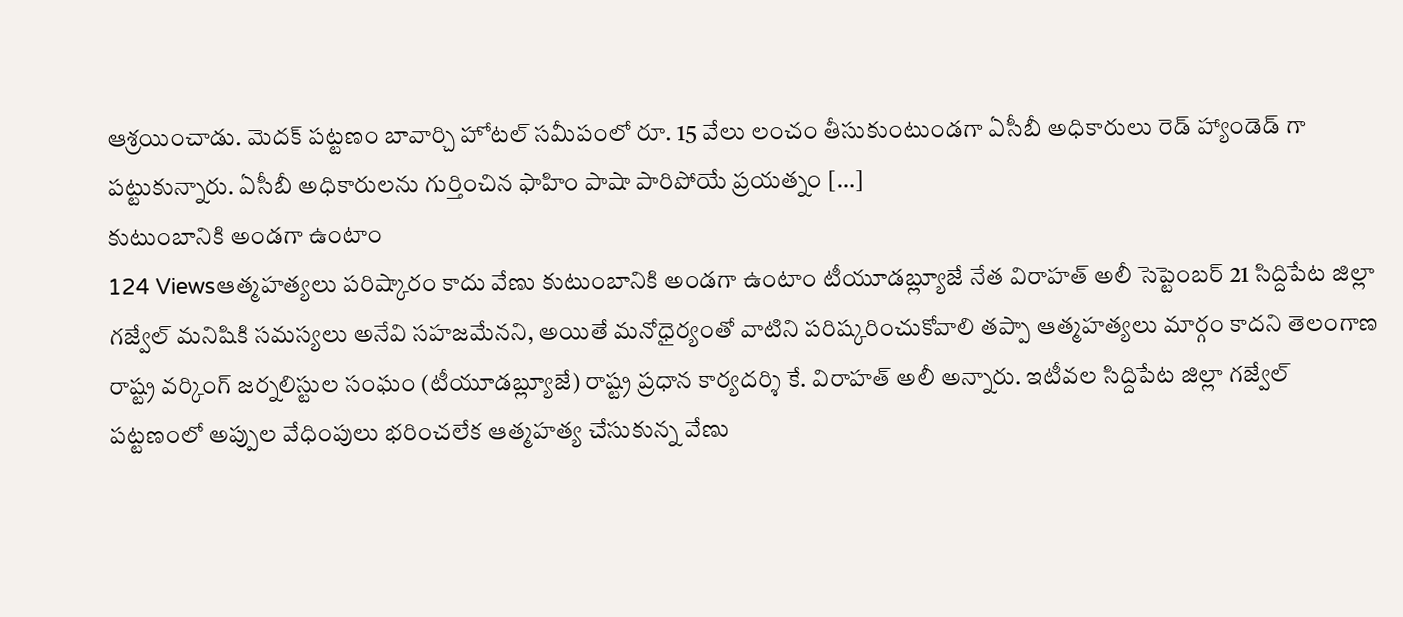ఆశ్రయించాడు. మెదక్ పట్టణం బావార్చి హోటల్ సమీపంలో రూ. 15 వేలు లంచం తీసుకుంటుండగా ఏసీబీ అధికారులు రెడ్ హ్యాండెడ్ గా పట్టుకున్నారు. ఏసీబీ అధికారులను గుర్తించిన ఫాహిం పాషా పారిపోయే ప్రయత్నం […]
కుటుంబానికి అండగా ఉంటాం
124 Viewsఆత్మహత్యలు పరిష్కారం కాదు వేణు కుటుంబానికి అండగా ఉంటాం టీయూడబ్ల్యూజే నేత విరాహత్ అలీ సెప్టెంబర్ 21 సిద్దిపేట జిల్లా గజ్వేల్ మనిషికి సమస్యలు అనేవి సహజమేనని, అయితే మనోధైర్యంతో వాటిని పరిష్కరించుకోవాలి తప్పా ఆత్మహత్యలు మార్గం కాదని తెలంగాణ రాష్ట్ర వర్కింగ్ జర్నలిస్టుల సంఘం (టీయూడబ్ల్యూజే) రాష్ట్ర ప్రధాన కార్యదర్శి కే. విరాహత్ అలీ అన్నారు. ఇటీవల సిద్దిపేట జిల్లా గజ్వేల్ పట్టణంలో అప్పుల వేధింపులు భరించలేక ఆత్మహత్య చేసుకున్న వేణు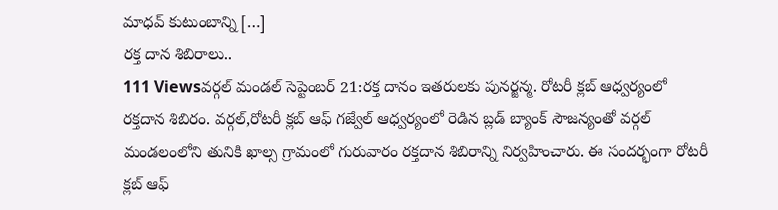మాధవ్ కుటుంబాన్ని […]
రక్త దాన శిబిరాలు..
111 Viewsవర్గల్ మండల్ సెప్టెంబర్ 21:రక్త దానం ఇతరులకు పునర్జన్మ. రోటరీ క్లబ్ ఆధ్వర్యంలో రక్తదాన శిబిరం. వర్గల్,రోటరీ క్లబ్ ఆఫ్ గజ్వేల్ ఆధ్వర్యంలో రెడిన బ్లడ్ బ్యాంక్ సౌజన్యంతో వర్గల్ మండలంలోని తునికి ఖాల్స గ్రామంలో గురువారం రక్తదాన శిబిరాన్ని నిర్వహించారు. ఈ సందర్భంగా రోటరీ క్లబ్ ఆఫ్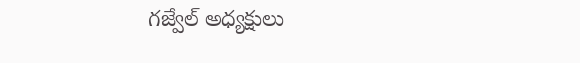గజ్వేల్ అధ్యక్షులు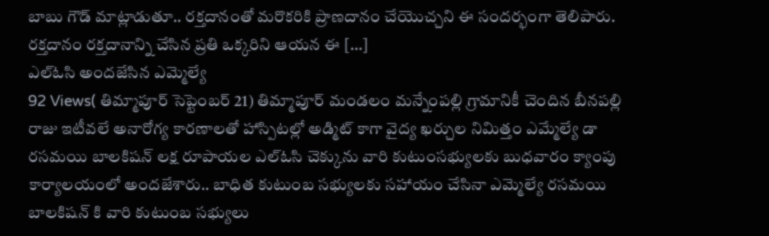బాబు గౌడ్ మాట్లాడుతూ.. రక్తదానంతో మరొకరికి ప్రాణదానం చేయొచ్చని ఈ సందర్భంగా తెలిపారు. రక్తదానం రక్తదానాన్ని చేసిన ప్రతి ఒక్కరిని ఆయన ఈ […]
ఎల్ఓసి అందజేసిన ఎమ్మెల్యే
92 Views( తిమ్మాపూర్ సెప్టెంబర్ 21) తిమ్మాపూర్ మండలం మన్నేంపల్లి గ్రామానికీ చెందిన బీనపల్లి రాజు ఇటీవలే అనారోగ్య కారణాలతో హాస్పిటల్లో అడ్మిట్ కాగా వైద్య ఖర్చుల నిమిత్తం ఎమ్మేల్యే డా రసమయి బాలకిషన్ లక్ష రూపాయల ఎల్ఓసి చెక్కును వారి కుటుంసభ్యులకు బుధవారం క్యాంపు కార్యాలయంలో అందజేశారు.. బాధిత కుటుంబ సభ్యులకు సహాయం చేసినా ఎమ్మెల్యే రసమయి బాలకిషన్ కి వారి కుటుంబ సభ్యులు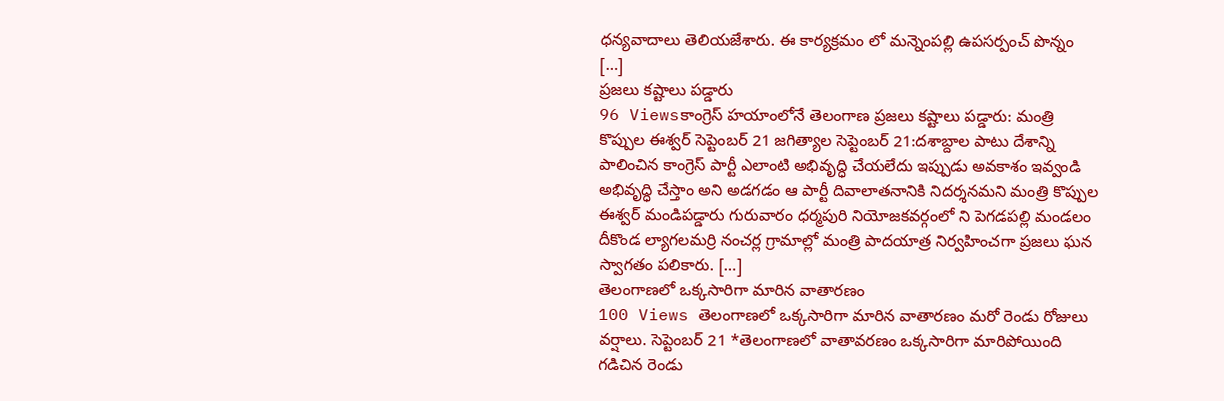ధన్యవాదాలు తెలియజేశారు. ఈ కార్యక్రమం లో మన్నెంపల్లి ఉపసర్పంచ్ పొన్నం […]
ప్రజలు కష్టాలు పడ్డారు
96 Viewsకాంగ్రెస్ హయాంలోనే తెలంగాణ ప్రజలు కష్టాలు పడ్డారు: మంత్రి కొప్పుల ఈశ్వర్ సెప్టెంబర్ 21 జగిత్యాల సెప్టెంబర్ 21:దశాబ్దాల పాటు దేశాన్ని పాలించిన కాంగ్రెస్ పార్టీ ఎలాంటి అభివృద్ధి చేయలేదు ఇప్పుడు అవకాశం ఇవ్వండి అభివృద్ధి చేస్తాం అని అడగడం ఆ పార్టీ దివాలాతనానికి నిదర్శనమని మంత్రి కొప్పుల ఈశ్వర్ మండిపడ్డారు గురువారం ధర్మపురి నియోజకవర్గంలో ని పెగడపల్లి మండలం దీకొండ ల్యాగలమర్రి నంచర్ల గ్రామాల్లో మంత్రి పాదయాత్ర నిర్వహించగా ప్రజలు ఘన స్వాగతం పలికారు. […]
తెలంగాణలో ఒక్కసారిగా మారిన వాతారణం
100 Views తెలంగాణలో ఒక్కసారిగా మారిన వాతారణం మరో రెండు రోజులు వర్షాలు. సెప్టెంబర్ 21 *తెలంగాణలో వాతావరణం ఒక్కసారిగా మారిపోయింది గడిచిన రెండు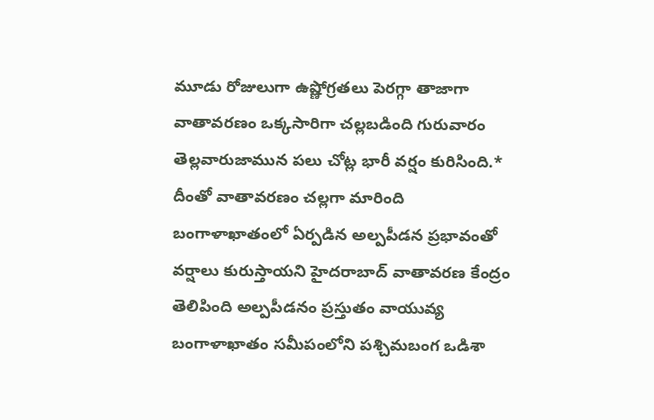మూడు రోజులుగా ఉష్ణోగ్రతలు పెరగ్గా తాజాగా వాతావరణం ఒక్కసారిగా చల్లబడింది గురువారం తెల్లవారుజామున పలు చోట్ల భారీ వర్షం కురిసింది.* దీంతో వాతావరణం చల్లగా మారింది బంగాళాఖాతంలో ఏర్పడిన అల్పపీడన ప్రభావంతో వర్షాలు కురుస్తాయని హైదరాబాద్ వాతావరణ కేంద్రం తెలిపింది అల్పపీడనం ప్రస్తుతం వాయువ్య బంగాళాఖాతం సమీపంలోని పశ్చిమబంగ ఒడిశా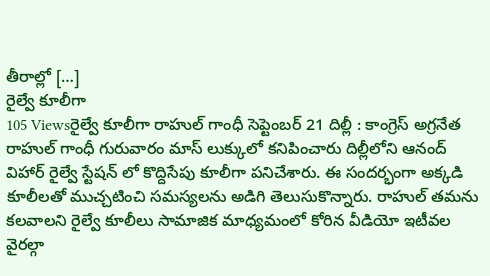తీరాల్లో […]
రైల్వే కూలీగా
105 Viewsరైల్వే కూలీగా రాహుల్ గాంధీ సెప్టెంబర్ 21 దిల్లీ : కాంగ్రెస్ అగ్రనేత రాహుల్ గాంధీ గురువారం మాస్ లుక్కులో కనిపించారు దిల్లీలోని ఆనంద్ విహార్ రైల్వే స్టేషన్ లో కొద్దిసేపు కూలీగా పనిచేశారు. ఈ సందర్భంగా అక్కడి కూలీలతో ముచ్చటించి సమస్యలను అడిగి తెలుసుకొన్నారు. రాహుల్ తమను కలవాలని రైల్వే కూలీలు సామాజిక మాధ్యమంలో కోరిన వీడియో ఇటీవల వైరల్గా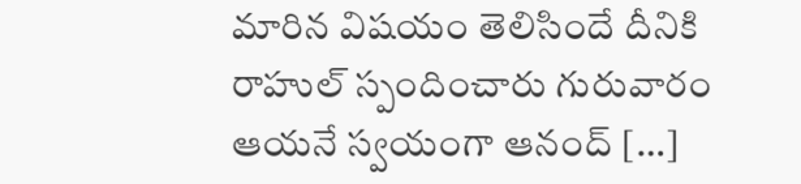మారిన విషయం తెలిసిందే దీనికి రాహుల్ స్పందించారు గురువారం ఆయనే స్వయంగా ఆనంద్ […]